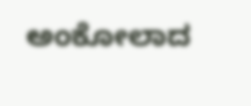ಅಂಕೋಲಾದ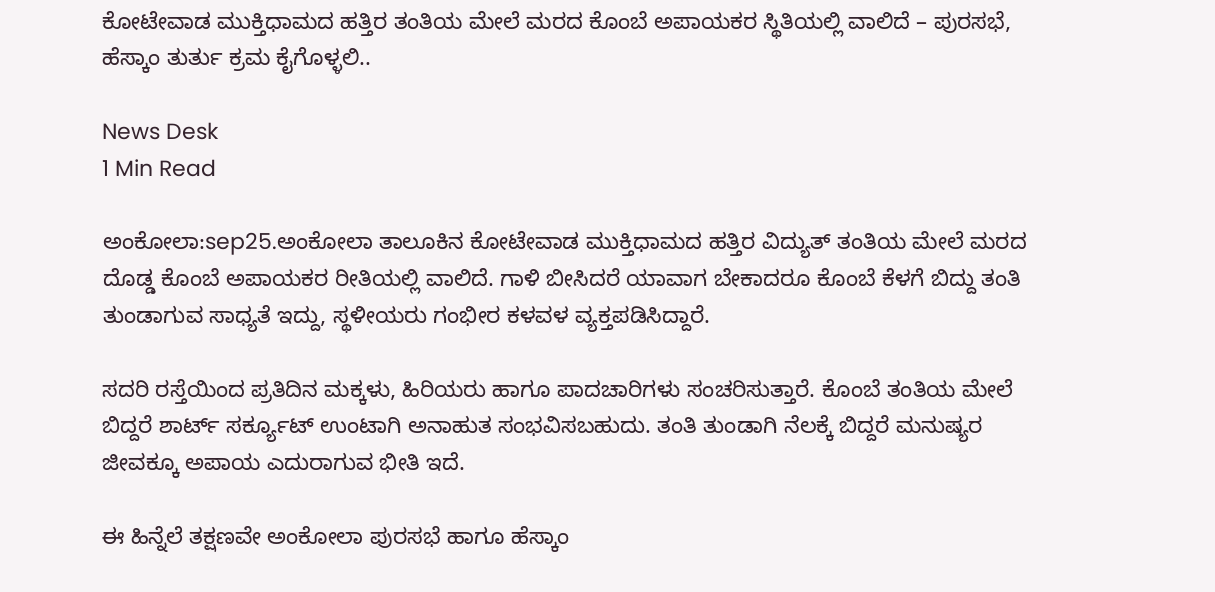ಕೋಟೇವಾಡ ಮುಕ್ತಿಧಾಮದ ಹತ್ತಿರ ತಂತಿಯ ಮೇಲೆ ಮರದ ಕೊಂಬೆ ಅಪಾಯಕರ ಸ್ಥಿತಿಯಲ್ಲಿ ವಾಲಿದೆ – ಪುರಸಭೆ, ಹೆಸ್ಕಾಂ ತುರ್ತು ಕ್ರಮ ಕೈಗೊಳ್ಳಲಿ..

News Desk
1 Min Read

ಅಂಕೋಲಾ:sep25.ಅಂಕೋಲಾ ತಾಲೂಕಿನ ಕೋಟೇವಾಡ ಮುಕ್ತಿಧಾಮದ ಹತ್ತಿರ ವಿದ್ಯುತ್ ತಂತಿಯ ಮೇಲೆ ಮರದ ದೊಡ್ಡ ಕೊಂಬೆ ಅಪಾಯಕರ ರೀತಿಯಲ್ಲಿ ವಾಲಿದೆ. ಗಾಳಿ ಬೀಸಿದರೆ ಯಾವಾಗ ಬೇಕಾದರೂ ಕೊಂಬೆ ಕೆಳಗೆ ಬಿದ್ದು ತಂತಿ ತುಂಡಾಗುವ ಸಾಧ್ಯತೆ ಇದ್ದು, ಸ್ಥಳೀಯರು ಗಂಭೀರ ಕಳವಳ ವ್ಯಕ್ತಪಡಿಸಿದ್ದಾರೆ.

ಸದರಿ ರಸ್ತೆಯಿಂದ ಪ್ರತಿದಿನ ಮಕ್ಕಳು, ಹಿರಿಯರು ಹಾಗೂ ಪಾದಚಾರಿಗಳು ಸಂಚರಿಸುತ್ತಾರೆ. ಕೊಂಬೆ ತಂತಿಯ ಮೇಲೆ ಬಿದ್ದರೆ ಶಾರ್ಟ್ ಸರ್ಕ್ಯೂಟ್ ಉಂಟಾಗಿ ಅನಾಹುತ ಸಂಭವಿಸಬಹುದು. ತಂತಿ ತುಂಡಾಗಿ ನೆಲಕ್ಕೆ ಬಿದ್ದರೆ ಮನುಷ್ಯರ ಜೀವಕ್ಕೂ ಅಪಾಯ ಎದುರಾಗುವ ಭೀತಿ ಇದೆ.

ಈ ಹಿನ್ನೆಲೆ ತಕ್ಷಣವೇ ಅಂಕೋಲಾ ಪುರಸಭೆ ಹಾಗೂ ಹೆಸ್ಕಾಂ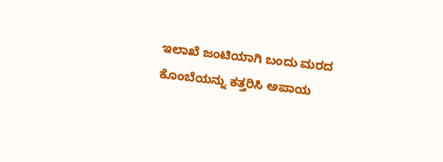ಇಲಾಖೆ ಜಂಟಿಯಾಗಿ ಬಂದು ಮರದ ಕೊಂಬೆಯನ್ನು ಕತ್ತರಿಸಿ ಅಪಾಯ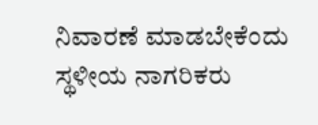ನಿವಾರಣೆ ಮಾಡಬೇಕೆಂದು ಸ್ಥಳೀಯ ನಾಗರಿಕರು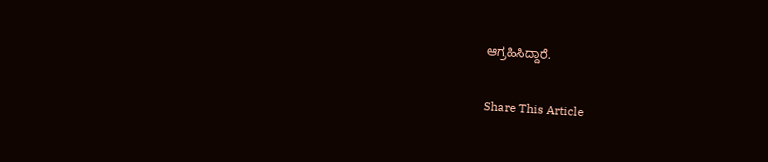ಆಗ್ರಹಿಸಿದ್ದಾರೆ.

Share This Article